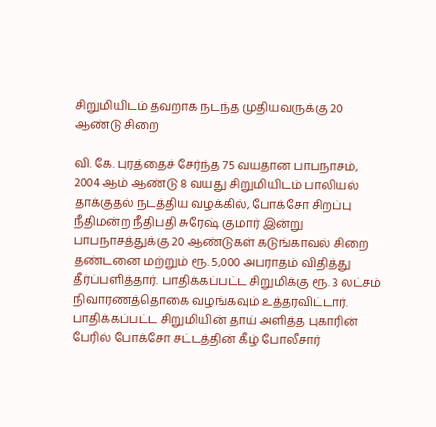சிறுமியிடம் தவறாக நடந்த முதியவருக்கு 20 ஆண்டு சிறை

வி. கே. புரத்தைச் சேர்ந்த 75 வயதான பாபநாசம், 2004 ஆம் ஆண்டு 8 வயது சிறுமியிடம் பாலியல் தாக்குதல் நடத்திய வழக்கில், போக்சோ சிறப்பு நீதிமன்ற நீதிபதி சுரேஷ் குமார் இன்று பாபநாசத்துக்கு 20 ஆண்டுகள் கடுங்காவல் சிறை தண்டனை மற்றும் ரூ. 5,000 அபராதம் விதித்து தீர்ப்பளித்தார். பாதிக்கப்பட்ட சிறுமிக்கு ரூ. 3 லட்சம் நிவாரணத்தொகை வழங்கவும் உத்தரவிட்டார். பாதிக்கப்பட்ட சிறுமியின் தாய் அளித்த புகாரின் பேரில் போக்சோ சட்டத்தின் கீழ் போலீசார்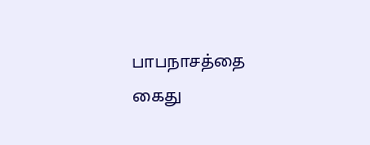பாபநாசத்தை கைது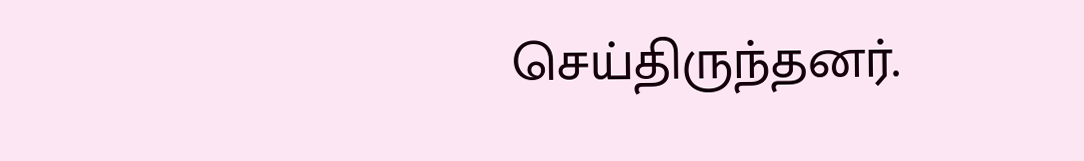செய்திருந்தனர்.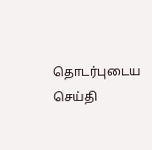தொடர்புடைய செய்தி